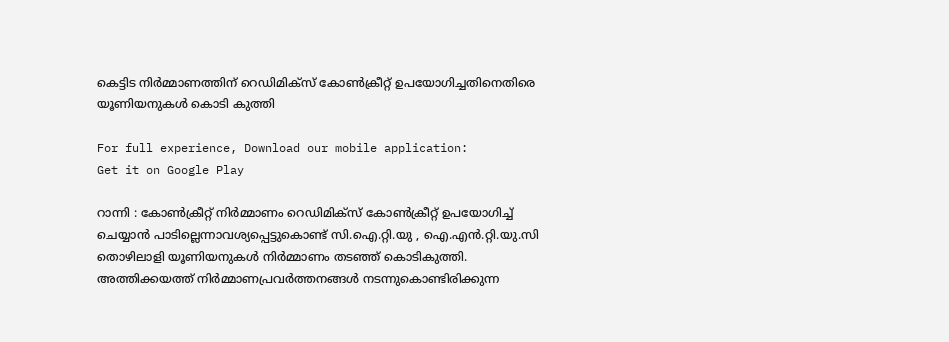കെട്ടിട നിര്‍മ്മാണത്തിന് റെഡിമിക്സ് കോൺക്രീറ്റ് ഉപയോഗിച്ചതിനെതിരെ യൂണിയനുകള്‍ കൊടി കുത്തി

For full experience, Download our mobile application:
Get it on Google Play

റാന്നി : കോൺക്രീറ്റ് നിര്‍മ്മാണം റെഡിമിക്സ് കോൺക്രീറ്റ് ഉപയോഗിച്ച് ചെയ്യാൻ പാടില്ലെന്നാവശ്യപ്പെട്ടുകൊണ്ട് സി.ഐ.റ്റി.യു , ഐ.എന്‍.റ്റി.യു.സി തൊഴിലാളി യൂണിയനുകള്‍ നിര്‍മ്മാണം തടഞ്ഞ് കൊടികുത്തി. അത്തിക്കയത്ത് നിർമ്മാണപ്രവർത്തനങ്ങൾ നടന്നുകൊണ്ടിരിക്കുന്ന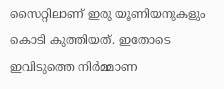സൈറ്റിലാണ് ഇരു യൂണിയനുകളും കൊടി കുത്തിയത്. ഇതോടെ ഇവിടുത്തെ നിര്‍മ്മാണ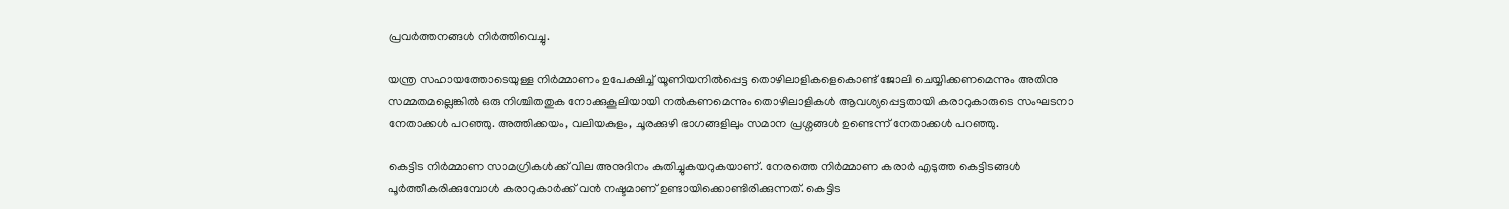പ്രവര്‍ത്തനങ്ങള്‍ നിര്‍ത്തിവെച്ചു.

യന്ത്ര സഹായത്തോടെയുള്ള നിര്‍മ്മാണം ഉപേക്ഷിച്ച് യൂണിയനില്‍പ്പെട്ട തൊഴിലാളികളെകൊണ്ട് ജോലി ചെയ്യിക്കണമെന്നും അതിനു സമ്മതമല്ലെങ്കില്‍ ഒരു നിശ്ചിതതുക നോക്കുകൂലിയായി നല്‍കണമെന്നും തൊഴിലാളികള്‍ ആവശ്യപ്പെട്ടതായി കരാറുകാരുടെ സംഘടനാ നേതാക്കള്‍ പറഞ്ഞു. അത്തിക്കയം, വലിയകുളം, ചൂരക്കുഴി ഭാഗങ്ങളിലും സമാന പ്രശ്നങ്ങൾ ഉണ്ടെന്ന് നേതാക്കള്‍ പറഞ്ഞു.

കെട്ടിട നിര്‍മ്മാണ സാമഗ്രികള്‍ക്ക് വില അനുദിനം കുതിച്ചുകയറുകയാണ്. നേരത്തെ നിര്‍മ്മാണ കരാര്‍ എടുത്ത കെട്ടിടങ്ങള്‍ പൂര്‍ത്തീകരിക്കുമ്പോള്‍ കരാറുകാര്‍ക്ക് വന്‍ നഷ്ടമാണ് ഉണ്ടായിക്കൊണ്ടിരിക്കുന്നത്. കെട്ടിട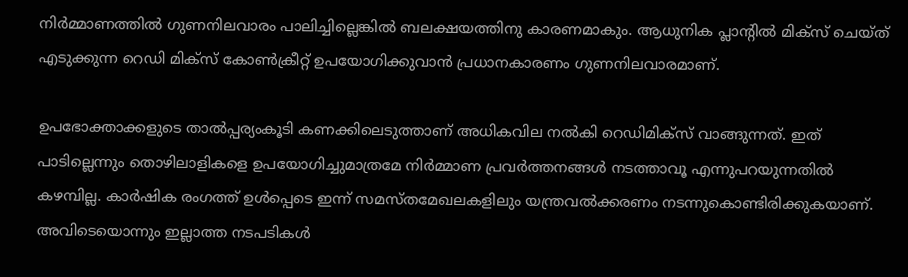നിര്‍മ്മാണത്തില്‍ ഗുണനിലവാരം പാലിച്ചില്ലെങ്കില്‍ ബലക്ഷയത്തിനു കാരണമാകും. ആധുനിക പ്ലാന്റില്‍ മിക്സ് ചെയ്ത് എടുക്കുന്ന റെഡി മിക്സ് കോണ്‍ക്രീറ്റ് ഉപയോഗിക്കുവാന്‍ പ്രധാനകാരണം ഗുണനിലവാരമാണ്.

ഉപഭോക്താക്കളുടെ താല്‍പ്പര്യംകൂടി കണക്കിലെടുത്താണ് അധികവില നല്‍കി റെഡിമിക്സ് വാങ്ങുന്നത്. ഇത് പാടില്ലെന്നും തൊഴിലാളികളെ ഉപയോഗിച്ചുമാത്രമേ നിര്‍മ്മാണ പ്രവര്‍ത്തനങ്ങള്‍ നടത്താവൂ എന്നുപറയുന്നതില്‍ കഴമ്പില്ല. കാര്‍ഷിക രംഗത്ത് ഉള്‍പ്പെടെ ഇന്ന് സമസ്തമേഖലകളിലും യന്ത്രവല്‍ക്കരണം നടന്നുകൊണ്ടിരിക്കുകയാണ്. അവിടെയൊന്നും ഇല്ലാത്ത നടപടികള്‍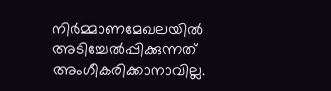നിര്‍മ്മാണമേഖലയില്‍ അടിച്ചേല്‍പ്പിക്കുന്നത് അംഗീകരിക്കാനാവില്ല.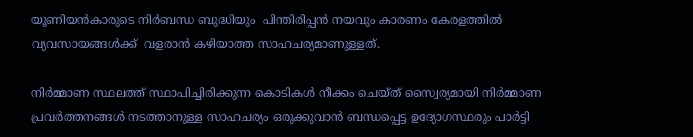യൂണിയൻകാരുടെ നിര്‍ബന്ധ ബുദ്ധിയും  പിന്തിരിപ്പൻ നയവും കാരണം കേരളത്തിൽ വ്യവസായങ്ങൾക്ക്  വളരാൻ കഴിയാത്ത സാഹചര്യമാണുള്ളത്.

നിര്‍മ്മാണ സ്ഥലത്ത് സ്ഥാപിച്ചിരിക്കുന്ന കൊടികൾ നീക്കം ചെയ്ത് സ്വൈര്യമായി നിർമ്മാണ പ്രവർത്തനങ്ങൾ നടത്താനുള്ള സാഹചര്യം ഒരുക്കുവാന്‍ ബന്ധപ്പെട്ട ഉദ്യോഗസ്ഥരും പാര്‍ട്ടി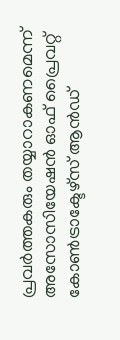പ്രവര്‍ത്തകരും തയ്യാറാകണമെന്ന് അസോസിയേഷൻ ഓഫ് പ്രൈവറ്റ് കോൺട്രാക്ടേഴ്സ് ആൻഡ്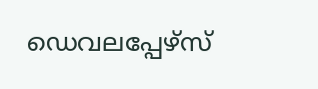ഡെവലപ്പേഴ്സ്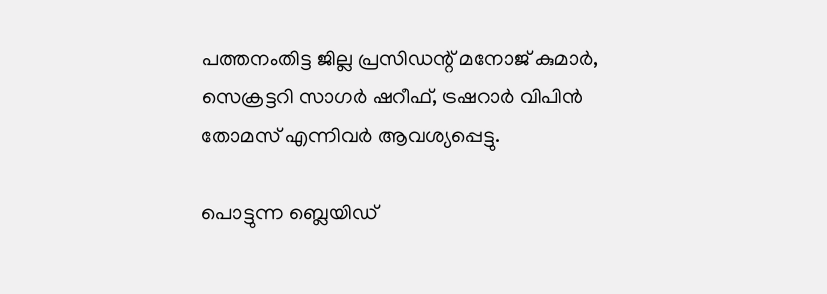പത്തനംതിട്ട ജില്ല പ്രസിഡന്റ് മനോജ് കുമാർ, സെക്രട്ടറി സാഗർ ഷറീഫ്, ട്രഷറാർ വിപിൻ തോമസ് എന്നിവർ ആവശ്യപ്പെട്ടു.

പൊട്ടുന്ന ബ്ലെയിഡ്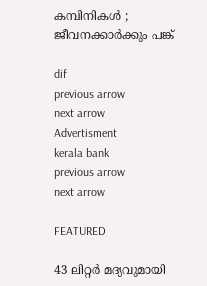കമ്പിനികള്‍ ; ജീവനക്കാര്‍ക്കും പങ്ക്

dif
previous arrow
next arrow
Advertisment
kerala bank
previous arrow
next arrow

FEATURED

43 ലിറ്റർ മദ്യവുമായി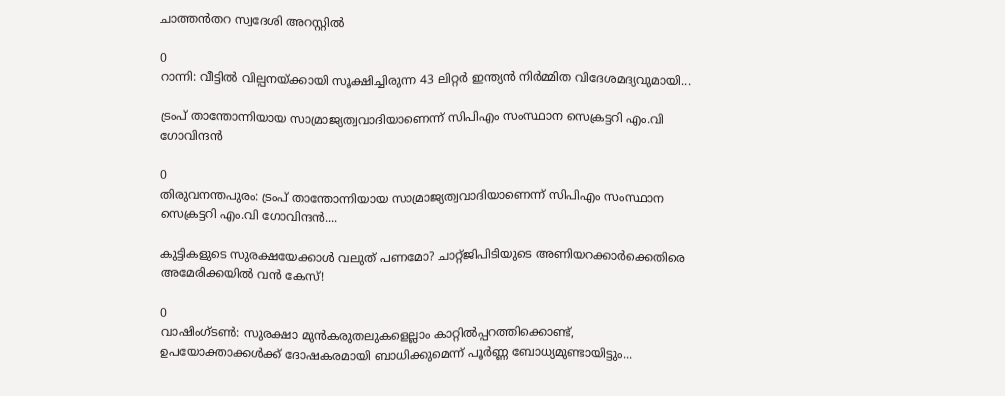ചാത്തൻതറ സ്വദേശി അറസ്റ്റിൽ

0
റാന്നി: വീട്ടിൽ വില്പനയ്ക്കായി സൂക്ഷിച്ചിരുന്ന 43 ലിറ്റർ ഇന്ത്യൻ നിർമ്മിത വിദേശമദ്യവുമായി...

ട്രംപ് താന്തോന്നിയായ സാമ്രാജ്യത്വവാദിയാണെന്ന് സിപിഎം സംസ്ഥാന സെക്രട്ടറി എം.വി ഗോവിന്ദൻ

0
തിരുവനന്തപുരം: ട്രംപ് താന്തോന്നിയായ സാമ്രാജ്യത്വവാദിയാണെന്ന് സിപിഎം സംസ്ഥാന സെക്രട്ടറി എം.വി ഗോവിന്ദൻ....

കുട്ടികളുടെ സുരക്ഷയേക്കാൾ വലുത് പണമോ? ചാറ്റ്ജിപിടിയുടെ അണിയറക്കാർക്കെതിരെ അമേരിക്കയിൽ വൻ കേസ്!

0
വാഷിംഗ്ടൺ: സുരക്ഷാ മുൻകരുതലുകളെല്ലാം കാറ്റിൽപ്പറത്തിക്കൊണ്ട്, ഉപയോക്താക്കൾക്ക് ദോഷകരമായി ബാധിക്കുമെന്ന് പൂർണ്ണ ബോധ്യമുണ്ടായിട്ടും...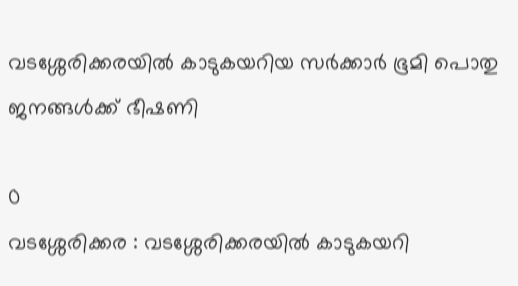വടശ്ശേരിക്കരയില്‍ കാടുകയറിയ സര്‍ക്കാര്‍ ഭൂമി പൊതു ജനങ്ങള്‍ക്ക് ഭീഷണി

0
വടശ്ശേരിക്കര : വടശ്ശേരിക്കരയില്‍ കാടുകയറി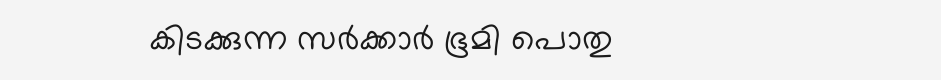കിടക്കുന്ന സര്‍ക്കാര്‍ ഭൂമി പൊതു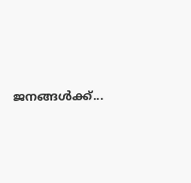ജനങ്ങള്‍ക്ക്...